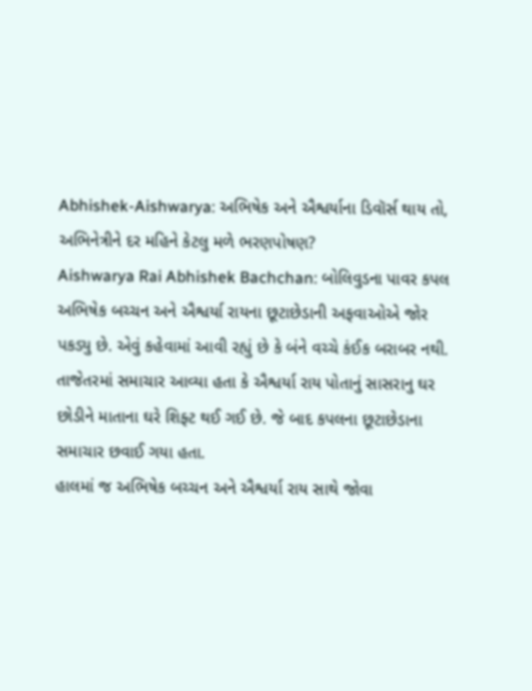Abhishek-Aishwarya: અભિષેક અને ઐશ્વર્યાના ડિવૉર્સ થાય તો, અભિનેત્રીને દર મહિને કેટલુ મળે ભરણપોષણ?
Aishwarya Rai Abhishek Bachchan: બોલિવુડના પાવર કપલ અભિષેક બચ્ચન અને ઐશ્વર્યા રાયના છૂટાછેડાની અફવાઓએ જોર પકડ્યુ છે. એવું કહેવામાં આવી રહ્યું છે કે બંને વચ્ચે કંઈક બરાબર નથી. તાજેતરમાં સમાચાર આવ્યા હતા કે ઐશ્વર્યા રાય પોતાનું સાસરાનુ ઘર છોડીને માતાના ઘરે શિફ્ટ થઈ ગઈ છે. જે બાદ કપલના છૂટાછેડાના સમાચાર છવાઈ ગયા હતા.
હાલમાં જ અભિષેક બચ્ચન અને ઐશ્વર્યા રાય સાથે જોવા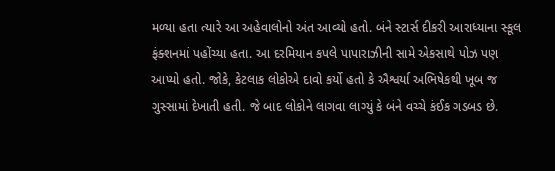મળ્યા હતા ત્યારે આ અહેવાલોનો અંત આવ્યો હતો. બંને સ્ટાર્સ દીકરી આરાધ્યાના સ્કૂલ ફંક્શનમાં પહોંચ્યા હતા. આ દરમિયાન કપલે પાપારાઝીની સામે એકસાથે પોઝ પણ આપ્યો હતો. જોકે, કેટલાક લોકોએ દાવો કર્યો હતો કે ઐશ્વર્યા અભિષેકથી ખૂબ જ ગુસ્સામાં દેખાતી હતી. જે બાદ લોકોને લાગવા લાગ્યું કે બંને વચ્ચે કંઈક ગડબડ છે.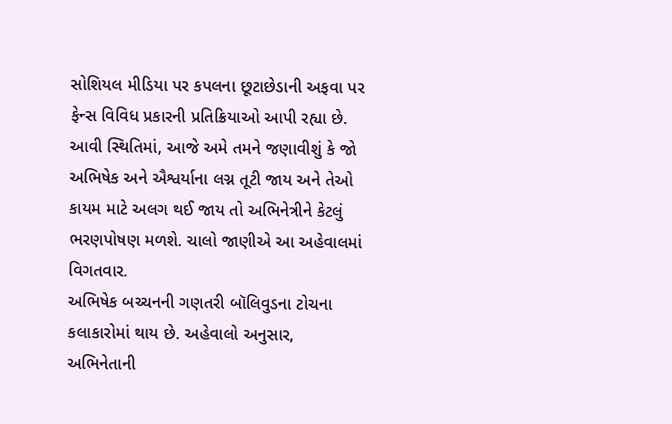સોશિયલ મીડિયા પર કપલના છૂટાછેડાની અફવા પર ફેન્સ વિવિધ પ્રકારની પ્રતિક્રિયાઓ આપી રહ્યા છે. આવી સ્થિતિમાં, આજે અમે તમને જણાવીશું કે જો અભિષેક અને ઐશ્વર્યાના લગ્ન તૂટી જાય અને તેઓ કાયમ માટે અલગ થઈ જાય તો અભિનેત્રીને કેટલું ભરણપોષણ મળશે. ચાલો જાણીએ આ અહેવાલમાં વિગતવાર.
અભિષેક બચ્ચનની ગણતરી બૉલિવુડના ટોચના કલાકારોમાં થાય છે. અહેવાલો અનુસાર, અભિનેતાની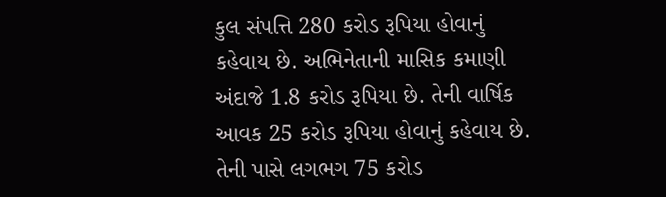કુલ સંપત્તિ 280 કરોડ રૂપિયા હોવાનું કહેવાય છે. અભિનેતાની માસિક કમાણી અંદાજે 1.8 કરોડ રૂપિયા છે. તેની વાર્ષિક આવક 25 કરોડ રૂપિયા હોવાનું કહેવાય છે. તેની પાસે લગભગ 75 કરોડ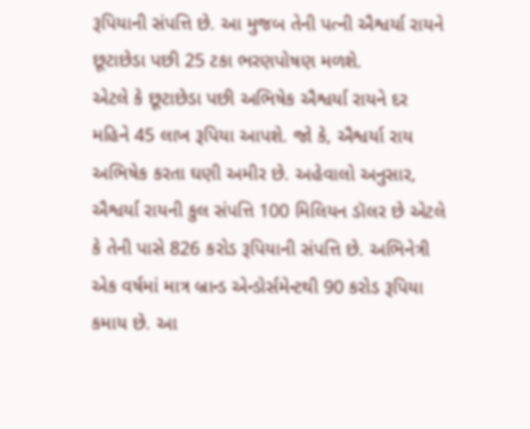રૂપિયાની સંપત્તિ છે. આ મુજબ તેની પત્ની ઐશ્વર્યા રાયને છૂટાછેડા પછી 25 ટકા ભરણપોષણ મળશે.
એટલે કે છૂટાછેડા પછી અભિષેક ઐશ્વર્યા રાયને દર મહિને 45 લાખ રૂપિયા આપશે. જો કે, ઐશ્વર્યા રાય અભિષેક કરતા ઘણી અમીર છે. અહેવાલો અનુસાર, ઐશ્વર્યા રાયની કુલ સંપત્તિ 100 મિલિયન ડૉલર છે એટલે કે તેની પાસે 826 કરોડ રૂપિયાની સંપત્તિ છે. અભિનેત્રી એક વર્ષમાં માત્ર બ્રાન્ડ એન્ડોર્સમેન્ટથી 90 કરોડ રૂપિયા કમાય છે. આ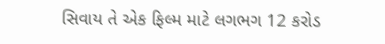સિવાય તે એક ફિલ્મ માટે લગભગ 12 કરોડ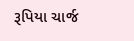રૂપિયા ચાર્જ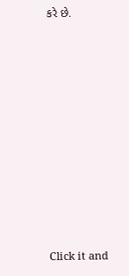કરે છે.












Click it and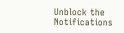Unblock the Notifications